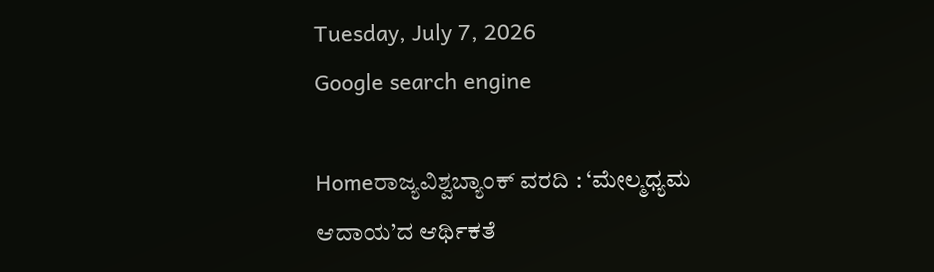Tuesday, July 7, 2026
Google search engine

Homeರಾಜ್ಯವಿಶ್ವಬ್ಯಾಂಕ್ ವರದಿ : ‘ಮೇಲ್ಮಧ್ಯಮ ಆದಾಯ’ದ ಆರ್ಥಿಕತೆ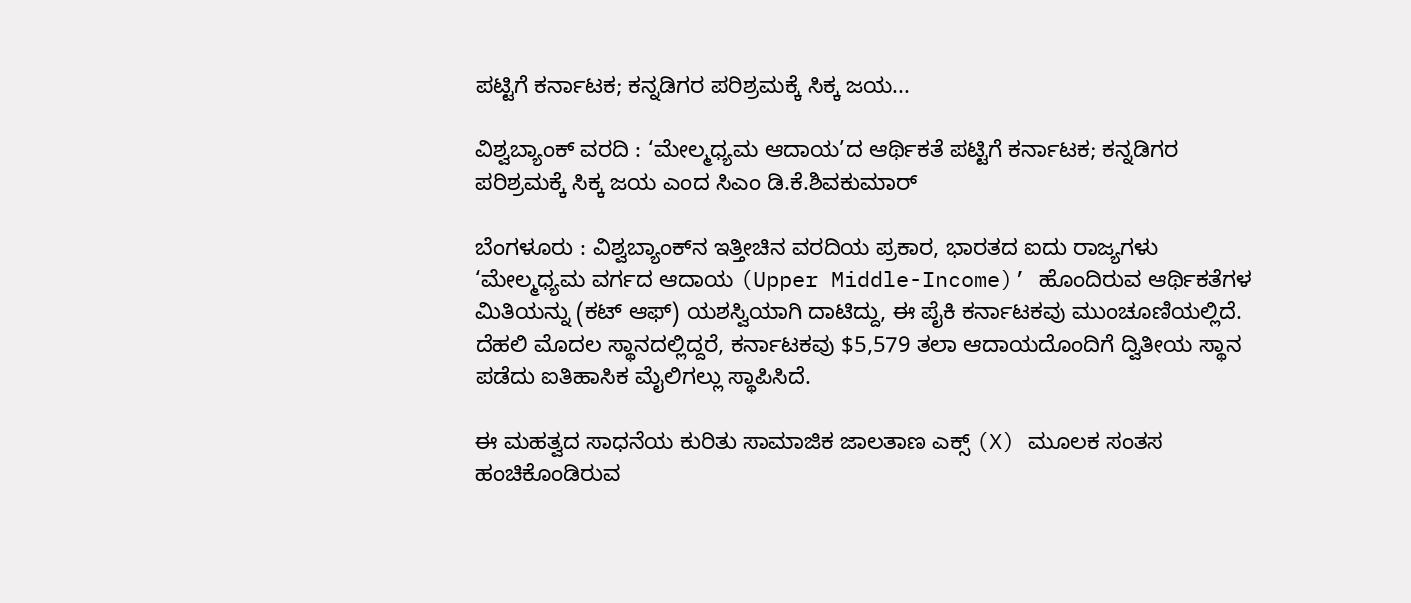ಪಟ್ಟಿಗೆ ಕರ್ನಾಟಕ; ಕನ್ನಡಿಗರ ಪರಿಶ್ರಮಕ್ಕೆ ಸಿಕ್ಕ ಜಯ...

ವಿಶ್ವಬ್ಯಾಂಕ್ ವರದಿ : ‘ಮೇಲ್ಮಧ್ಯಮ ಆದಾಯ’ದ ಆರ್ಥಿಕತೆ ಪಟ್ಟಿಗೆ ಕರ್ನಾಟಕ; ಕನ್ನಡಿಗರ ಪರಿಶ್ರಮಕ್ಕೆ ಸಿಕ್ಕ ಜಯ ಎಂದ ಸಿಎಂ ಡಿ.ಕೆ.ಶಿವಕುಮಾರ್

ಬೆಂಗಳೂರು : ವಿಶ್ವಬ್ಯಾಂಕ್‌ನ ಇತ್ತೀಚಿನ ವರದಿಯ ಪ್ರಕಾರ, ಭಾರತದ ಐದು ರಾಜ್ಯಗಳು ‘ಮೇಲ್ಮಧ್ಯಮ ವರ್ಗದ ಆದಾಯ (Upper Middle-Income)’ ಹೊಂದಿರುವ ಆರ್ಥಿಕತೆಗಳ ಮಿತಿಯನ್ನು (ಕಟ್ ಆಫ್) ಯಶಸ್ವಿಯಾಗಿ ದಾಟಿದ್ದು, ಈ ಪೈಕಿ ಕರ್ನಾಟಕವು ಮುಂಚೂಣಿಯಲ್ಲಿದೆ. ದೆಹಲಿ ಮೊದಲ ಸ್ಥಾನದಲ್ಲಿದ್ದರೆ, ಕರ್ನಾಟಕವು $5,579 ತಲಾ ಆದಾಯದೊಂದಿಗೆ ದ್ವಿತೀಯ ಸ್ಥಾನ ಪಡೆದು ಐತಿಹಾಸಿಕ ಮೈಲಿಗಲ್ಲು ಸ್ಥಾಪಿಸಿದೆ.

ಈ ಮಹತ್ವದ ಸಾಧನೆಯ ಕುರಿತು ಸಾಮಾಜಿಕ ಜಾಲತಾಣ ಎಕ್ಸ್ (X) ಮೂಲಕ ಸಂತಸ ಹಂಚಿಕೊಂಡಿರುವ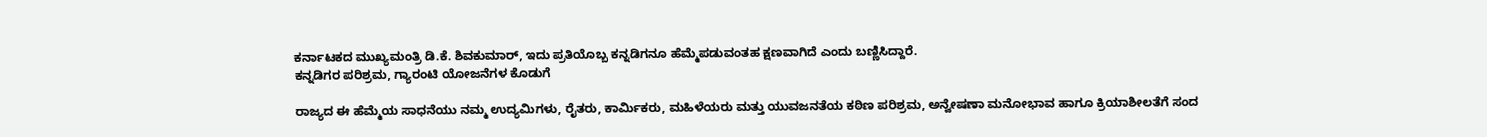ಕರ್ನಾಟಕದ ಮುಖ್ಯಮಂತ್ರಿ ಡಿ.ಕೆ. ಶಿವಕುಮಾರ್, ಇದು ಪ್ರತಿಯೊಬ್ಬ ಕನ್ನಡಿಗನೂ ಹೆಮ್ಮೆಪಡುವಂತಹ ಕ್ಷಣವಾಗಿದೆ ಎಂದು ಬಣ್ಣಿಸಿದ್ದಾರೆ.
ಕನ್ನಡಿಗರ ಪರಿಶ್ರಮ, ಗ್ಯಾರಂಟಿ ಯೋಜನೆಗಳ ಕೊಡುಗೆ

ರಾಜ್ಯದ ಈ ಹೆಮ್ಮೆಯ ಸಾಧನೆಯು ನಮ್ಮ ಉದ್ಯಮಿಗಳು, ರೈತರು, ಕಾರ್ಮಿಕರು, ಮಹಿಳೆಯರು ಮತ್ತು ಯುವಜನತೆಯ ಕಠಿಣ ಪರಿಶ್ರಮ, ಅನ್ವೇಷಣಾ ಮನೋಭಾವ ಹಾಗೂ ಕ್ರಿಯಾಶೀಲತೆಗೆ ಸಂದ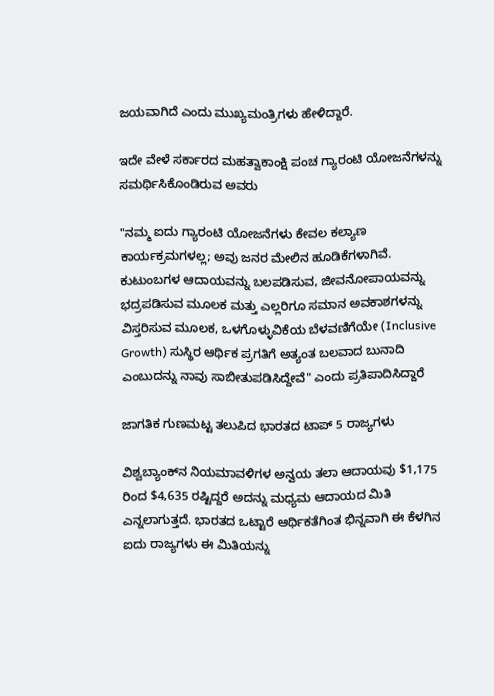ಜಯವಾಗಿದೆ ಎಂದು ಮುಖ್ಯಮಂತ್ರಿಗಳು ಹೇಳಿದ್ದಾರೆ.

ಇದೇ ವೇಳೆ ಸರ್ಕಾರದ ಮಹತ್ವಾಕಾಂಕ್ಷಿ ಪಂಚ ಗ್ಯಾರಂಟಿ ಯೋಜನೆಗಳನ್ನು ಸಮರ್ಥಿಸಿಕೊಂಡಿರುವ ಅವರು

"ನಮ್ಮ ಐದು ಗ್ಯಾರಂಟಿ ಯೋಜನೆಗಳು ಕೇವಲ ಕಲ್ಯಾಣ ಕಾರ್ಯಕ್ರಮಗಳಲ್ಲ; ಅವು ಜನರ ಮೇಲಿನ ಹೂಡಿಕೆಗಳಾಗಿವೆ. ಕುಟುಂಬಗಳ ಆದಾಯವನ್ನು ಬಲಪಡಿಸುವ, ಜೀವನೋಪಾಯವನ್ನು ಭದ್ರಪಡಿಸುವ ಮೂಲಕ ಮತ್ತು ಎಲ್ಲರಿಗೂ ಸಮಾನ ಅವಕಾಶಗಳನ್ನು ವಿಸ್ತರಿಸುವ ಮೂಲಕ, ಒಳಗೊಳ್ಳುವಿಕೆಯ ಬೆಳವಣಿಗೆಯೇ (Inclusive Growth) ಸುಸ್ಥಿರ ಆರ್ಥಿಕ ಪ್ರಗತಿಗೆ ಅತ್ಯಂತ ಬಲವಾದ ಬುನಾದಿ ಎಂಬುದನ್ನು ನಾವು ಸಾಬೀತುಪಡಿಸಿದ್ದೇವೆ" ಎಂದು ಪ್ರತಿಪಾದಿಸಿದ್ದಾರೆ

ಜಾಗತಿಕ ಗುಣಮಟ್ಟ ತಲುಪಿದ ಭಾರತದ ಟಾಪ್ 5 ರಾಜ್ಯಗಳು

ವಿಶ್ವಬ್ಯಾಂಕ್‌ನ ನಿಯಮಾವಳಿಗಳ ಅನ್ವಯ ತಲಾ ಆದಾಯವು $1,175 ರಿಂದ $4,635 ರಷ್ಟಿದ್ದರೆ ಅದನ್ನು ಮಧ್ಯಮ ಆದಾಯದ ಮಿತಿ ಎನ್ನಲಾಗುತ್ತದೆ. ಭಾರತದ ಒಟ್ಟಾರೆ ಆರ್ಥಿಕತೆಗಿಂತ ಭಿನ್ನವಾಗಿ ಈ ಕೆಳಗಿನ ಐದು ರಾಜ್ಯಗಳು ಈ ಮಿತಿಯನ್ನು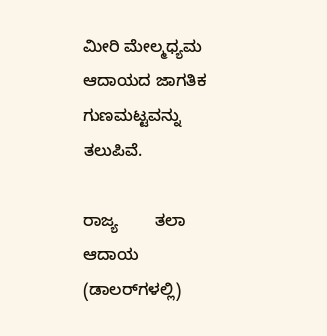ಮೀರಿ ಮೇಲ್ಮಧ್ಯಮ ಆದಾಯದ ಜಾಗತಿಕ ಗುಣಮಟ್ಟವನ್ನು ತಲುಪಿವೆ.

ರಾಜ್ಯ        ತಲಾ ಆದಾಯ (ಡಾಲರ್‌ಗಳಲ್ಲಿ)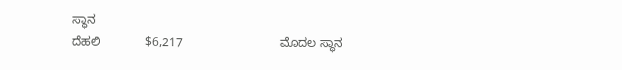ಸ್ಥಾನ
ದೆಹಲಿ             $6,217                            ಮೊದಲ ಸ್ಥಾನ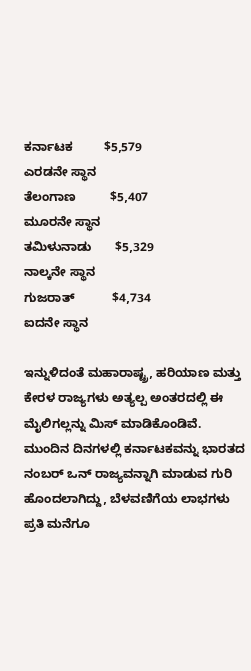ಕರ್ನಾಟಕ         $5,579                            ಎರಡನೇ ಸ್ಥಾನ
ತೆಲಂಗಾಣ          $5,407                          ಮೂರನೇ ಸ್ಥಾನ
ತಮಿಳುನಾಡು       $5,329                         ನಾಲ್ಕನೇ ಸ್ಥಾನ
ಗುಜರಾತ್           $4,734                           ಐದನೇ ಸ್ಥಾನ

ಇನ್ನುಳಿದಂತೆ ಮಹಾರಾಷ್ಟ್ರ, ಹರಿಯಾಣ ಮತ್ತು ಕೇರಳ ರಾಜ್ಯಗಳು ಅತ್ಯಲ್ಪ ಅಂತರದಲ್ಲಿ ಈ ಮೈಲಿಗಲ್ಲನ್ನು ಮಿಸ್ ಮಾಡಿಕೊಂಡಿವೆ. ಮುಂದಿನ ದಿನಗಳಲ್ಲಿ ಕರ್ನಾಟಕವನ್ನು ಭಾರತದ ನಂಬರ್ ಒನ್ ರಾಜ್ಯವನ್ನಾಗಿ ಮಾಡುವ ಗುರಿ ಹೊಂದಲಾಗಿದ್ದು, ಬೆಳವಣಿಗೆಯ ಲಾಭಗಳು ಪ್ರತಿ ಮನೆಗೂ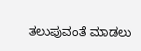ತಲುಪುವಂತೆ ಮಾಡಲು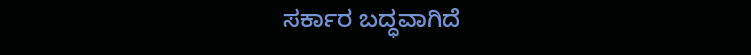ಸರ್ಕಾರ ಬದ್ಧವಾಗಿದೆ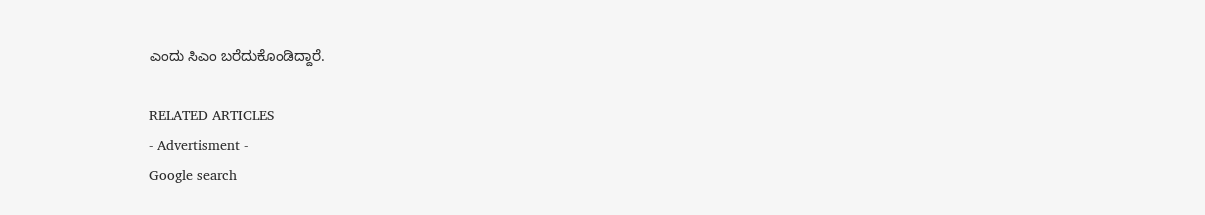ಎಂದು ಸಿಎಂ ಬರೆದುಕೊಂಡಿದ್ದಾರೆ.

RELATED ARTICLES
- Advertisment -
Google search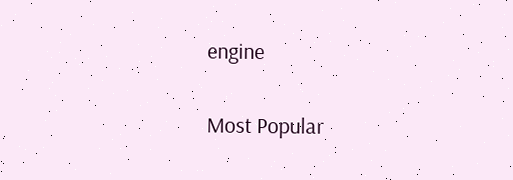engine

Most Popular